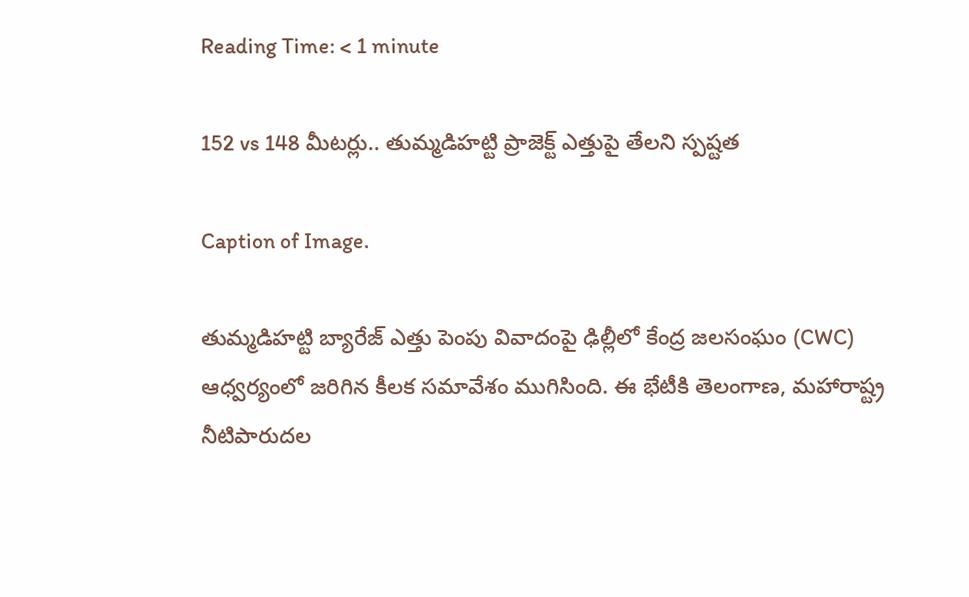Reading Time: < 1 minute

152 vs 148 మీటర్లు.. తుమ్మడిహట్టి ప్రాజెక్ట్ ఎత్తుపై తేలని స్పష్టత

Caption of Image.

తుమ్మడిహట్టి బ్యారేజ్ ఎత్తు పెంపు వివాదంపై ఢిల్లీలో కేంద్ర జలసంఘం (CWC) ఆధ్వర్యంలో జరిగిన కీలక సమావేశం ముగిసింది. ఈ భేటీకి తెలంగాణ, మహారాష్ట్ర నీటిపారుదల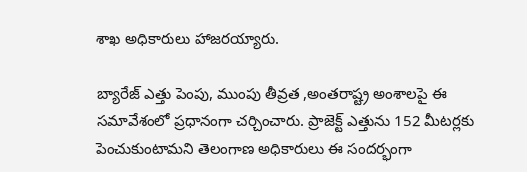శాఖ అధికారులు హాజరయ్యారు.

బ్యారేజ్ ఎత్తు పెంపు, ముంపు తీవ్రత ,అంతరాష్ట్ర అంశాలపై ఈ సమావేశంలో ప్రధానంగా చర్చించారు. ప్రాజెక్ట్ ఎత్తును 152 మీటర్లకు పెంచుకుంటామని తెలంగాణ అధికారులు ఈ సందర్భంగా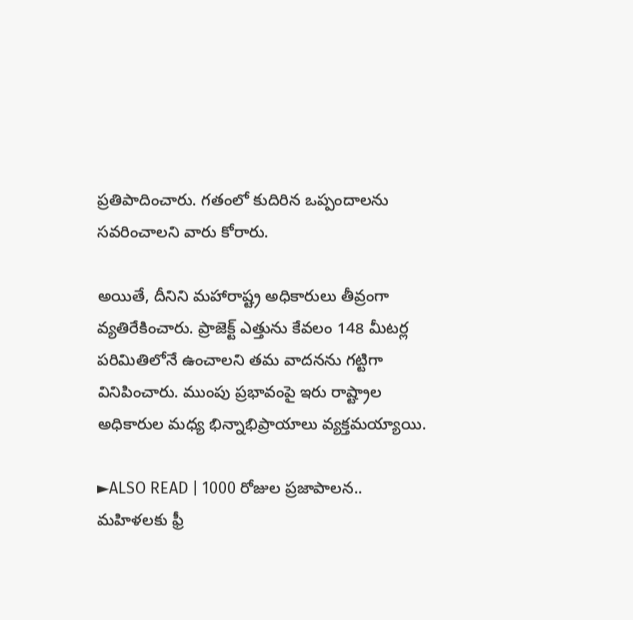ప్రతిపాదించారు. గతంలో కుదిరిన ఒప్పందాలను సవరించాలని వారు కోరారు.

అయితే, దీనిని మహారాష్ట్ర అధికారులు తీవ్రంగా వ్యతిరేకించారు. ప్రాజెక్ట్ ఎత్తును కేవలం 148 మీటర్ల పరిమితిలోనే ఉంచాలని తమ వాదనను గట్టిగా వినిపించారు. ముంపు ప్రభావంపై ఇరు రాష్ట్రాల అధికారుల మధ్య భిన్నాభిప్రాయాలు వ్యక్తమయ్యాయి.

►ALSO READ | 1000 రోజుల ప్రజాపాలన.. మహిళలకు ఫ్రీ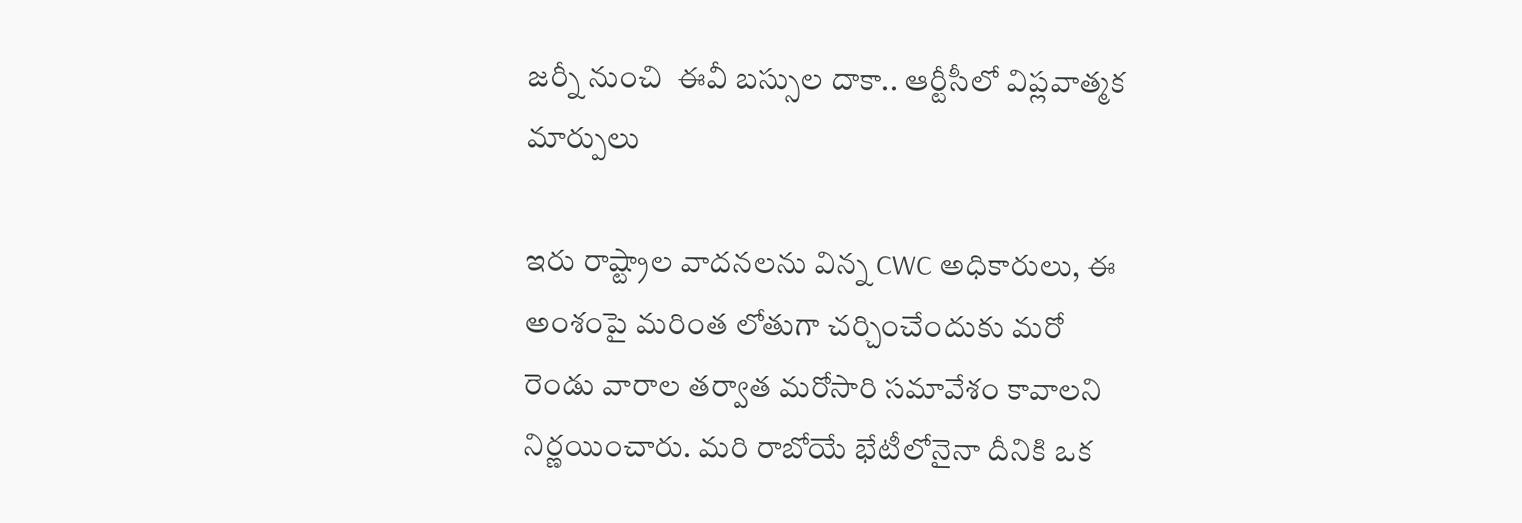జర్నీ నుంచి  ఈవీ బస్సుల దాకా.. ఆర్టీసీలో విప్లవాత్మక మార్పులు

ఇరు రాష్ట్రాల వాదనలను విన్న CWC అధికారులు, ఈ అంశంపై మరింత లోతుగా చర్చించేందుకు మరో రెండు వారాల తర్వాత మరోసారి సమావేశం కావాలని నిర్ణయించారు. మరి రాబోయే భేటీలోనైనా దీనికి ఒక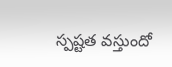స్పష్టత వస్తుందో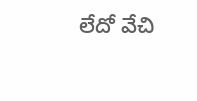లేదో వేచి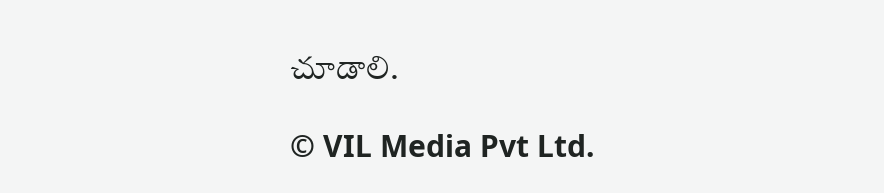చూడాలి.

© VIL Media Pvt Ltd.